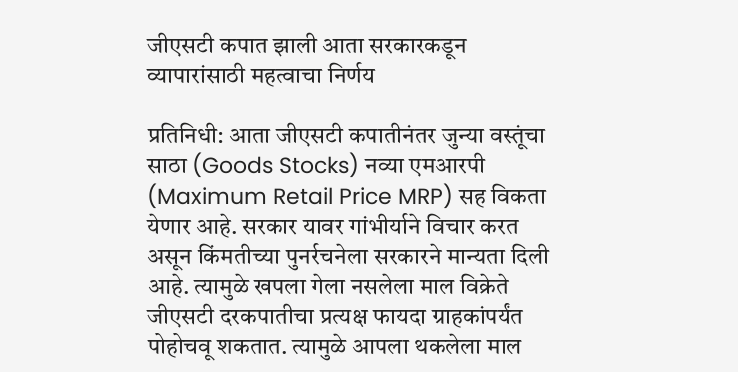जीएसटी कपात झाली आता सरकारकडून व्यापारांसाठी महत्वाचा निर्णय

प्रतिनिधी: आता जीएसटी कपातीनंतर जुन्या वस्तूंचा साठा (Goods Stocks) नव्या एमआरपी (Maximum Retail Price MRP) सह विकता येणार आहे. सरकार यावर गांभीर्याने विचार करत असून किंमतीच्या पुनर्रचनेला सरकारने मान्यता दिली आहे. त्यामुळे खपला गेला नसलेला माल विक्रेते जीएसटी दरकपातीचा प्रत्यक्ष फायदा ग्राहकांपर्यंत पोहोचवू शकतात. त्यामुळे आपला थकलेला माल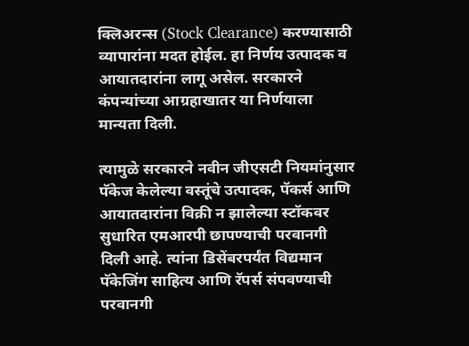क्लिअरन्स (Stock Clearance) करण्यासाठी व्यापारांना मदत होईल. हा निर्णय उत्पादक व आयातदारांना लागू असेल. सरकारने कंपन्यांच्या आग्रहाखातर या निर्णयाला मान्यता दिली.

त्यामुळे सरकारने नवीन जीएसटी नियमांनुसार पॅकेज केलेल्या वस्तूंचे उत्पादक, पॅकर्स आणि आयातदारांना विक्री न झालेल्या स्टॉकवर सुधारित एमआरपी छापण्याची परवानगी दिली आहे. त्यांना डिसेंबरपर्यंत विद्यमान पॅकेजिंग साहित्य आणि रॅपर्स संपवण्याची परवानगी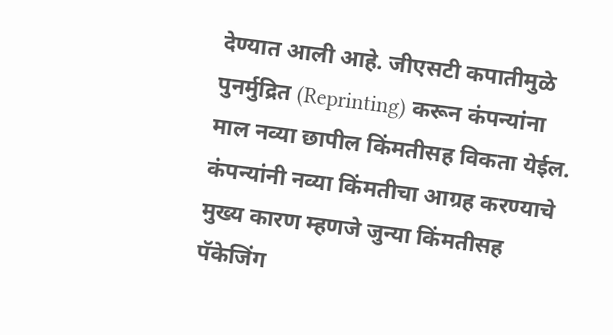देण्यात आली आहे. जीएसटी कपातीमुळे पुनर्मुद्रित (Reprinting) करून कंपन्यांना माल नव्या छापील किंमतीसह विकता येईल. कंपन्यांनी नव्या किंमतीचा आग्रह करण्याचे मुख्य कारण म्हणजे जुन्या किंमतीसह पॅकेजिंग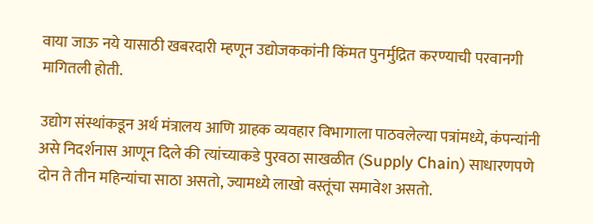वाया जाऊ नये यासाठी खबरदारी म्हणून उद्योजककांनी किंमत पुनर्मुद्रित करण्याची परवानगी मागितली होती.

उद्योग संस्थांकडून अर्थ मंत्रालय आणि ग्राहक व्यवहार विभागाला पाठवलेल्या पत्रांमध्ये, कंपन्यांनी असे निदर्शनास आणून दिले की त्यांच्याकडे पुरवठा साखळीत (Supply Chain) साधारणपणे दोन ते तीन महिन्यांचा साठा असतो, ज्यामध्ये लाखो वस्तूंचा समावेश असतो.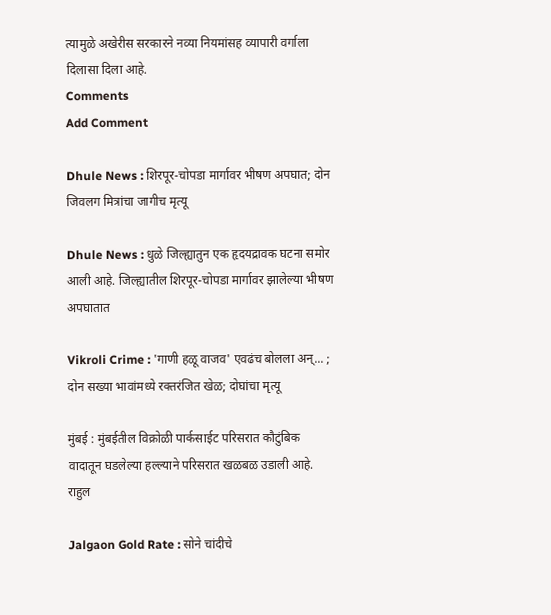त्यामुळे अखेरीस सरकारने नव्या नियमांसह व्यापारी वर्गाला दिलासा दिला आहे.
Comments
Add Comment

Dhule News : शिरपूर-चोपडा मार्गावर भीषण अपघात; दोन जिवलग मित्रांचा जागीच मृत्यू

Dhule News : धुळे जिल्ह्यातुन एक हृदयद्रावक घटना समोर आली आहे. जिल्ह्यातील शिरपूर-चोपडा मार्गावर झालेल्या भीषण अपघातात

Vikroli Crime : 'गाणी हळू वाजव' एवढंच बोलला अन्... ; दोन सख्या भावांमध्ये रक्तरंजित खेळ; दोघांचा मृत्यू

मुंबई : मुंबईतील विक्रोळी पार्कसाईट परिसरात कौटुंबिक वादातून घडलेल्या हल्ल्याने परिसरात खळबळ उडाली आहे. राहुल

Jalgaon Gold Rate : सोने चांदीचे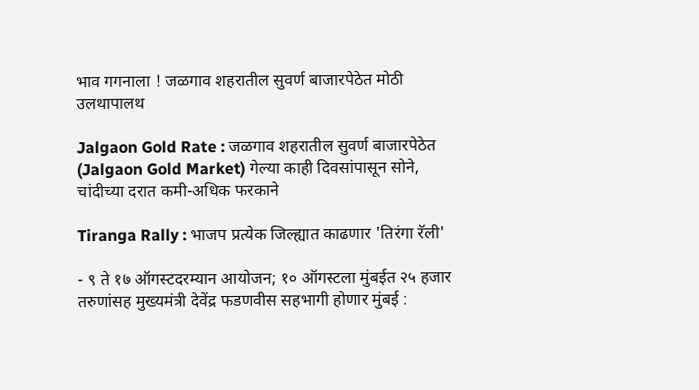भाव गगनाला ! जळगाव शहरातील सुवर्ण बाजारपेठेत मोठी उलथापालथ

Jalgaon Gold Rate : जळगाव शहरातील सुवर्ण बाजारपेठेत (Jalgaon Gold Market) गेल्या काही दिवसांपासून सोने, चांदीच्या दरात कमी-अधिक फरकाने

Tiranga Rally : भाजप प्रत्येक जिल्ह्यात काढणार 'तिरंगा रॅली'

- ९ ते १७ ऑगस्टदरम्यान आयोजन; १० ऑगस्टला मुंबईत २५ हजार तरुणांसह मुख्यमंत्री देवेंद्र फडणवीस सहभागी होणार मुंबई :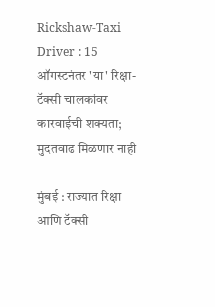Rickshaw-Taxi Driver : 15 ऑगस्टनंतर 'या' रिक्षा-टॅक्सी चालकांवर कारवाईची शक्यता; मुदतवाढ मिळणार नाही

मुंबई : राज्यात रिक्षा आणि टॅक्सी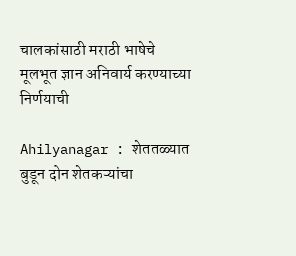चालकांसाठी मराठी भाषेचे मूलभूत ज्ञान अनिवार्य करण्याच्या निर्णयाची

Ahilyanagar : शेततळ्यात बुडून दोन शेतकऱ्यांचा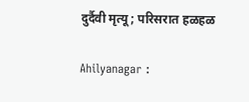दुर्दैवी मृत्यू; परिसरात हळहळ

Ahilyanagar :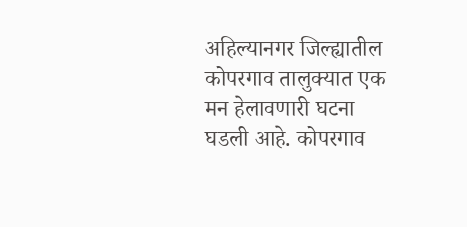अहिल्यानगर जिल्ह्यातील कोपरगाव तालुक्यात एक मन हेलावणारी घटना घडली आहे. कोपरगाव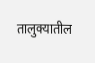तालुक्यातील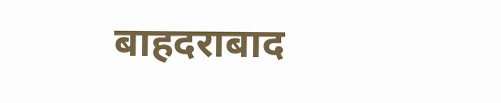बाहदराबाद